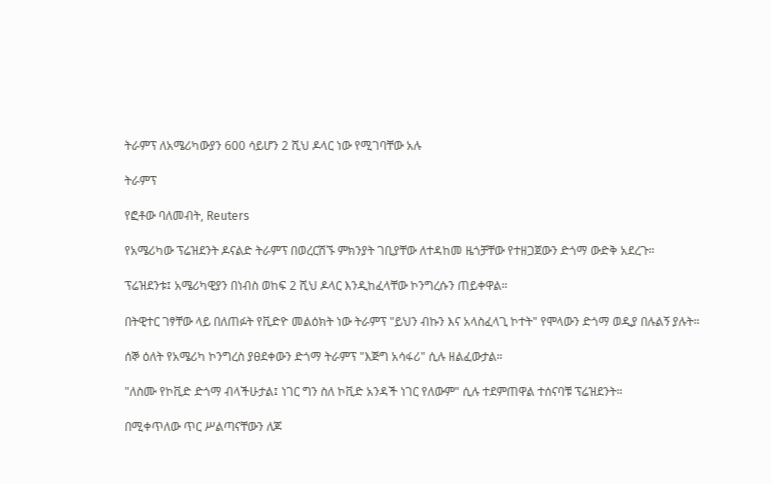ትራምፕ ለአሜሪካውያን 600 ሳይሆን 2 ሺህ ዶላር ነው የሚገባቸው አሉ

ትራምፕ

የፎቶው ባለመብት, Reuters

የአሜሪካው ፕሬዝደንት ዶናልድ ትራምፕ በወረርሽኙ ምክንያት ገቢያቸው ለተዳከመ ዜጎቻቸው የተዘጋጀውን ድጎማ ውድቅ አደረጉ።

ፕሬዝደንቱ፤ አሜሪካዊያን በነብስ ወከፍ 2 ሺህ ዶላር እንዲከፈላቸው ኮንግረሱን ጠይቀዋል።

በትዊተር ገፃቸው ላይ በለጠፉት የቪድዮ መልዕክት ነው ትራምፕ "ይህን ብኩን እና አላስፈላጊ ኮተት" የሞላውን ድጎማ ወዲያ በሉልኝ ያሉት።

ሰኞ ዕለት የአሜሪካ ኮንግረስ ያፀደቀውን ድጎማ ትራምፕ "እጅግ አሳፋሪ" ሲሉ ዘልፈውታል።

"ለስሙ የኮቪድ ድጎማ ብላችሁታል፤ ነገር ግን ስለ ኮቪድ አንዳች ነገር የለውም" ሲሉ ተደምጠዋል ተሰናባቹ ፕሬዝደንት።

በሚቀጥለው ጥር ሥልጣናቸውን ለጆ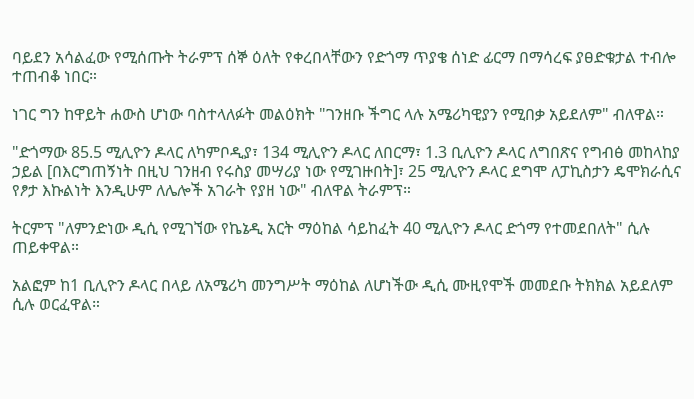ባይደን አሳልፈው የሚሰጡት ትራምፕ ሰኞ ዕለት የቀረበላቸውን የድጎማ ጥያቄ ሰነድ ፊርማ በማሳረፍ ያፀድቁታል ተብሎ ተጠብቆ ነበር።

ነገር ግን ከዋይት ሐውስ ሆነው ባስተላለፉት መልዕክት "ገንዘቡ ችግር ላሉ አሜሪካዊያን የሚበቃ አይደለም" ብለዋል።

"ድጎማው 85.5 ሚሊዮን ዶላር ለካምቦዲያ፣ 134 ሚሊዮን ዶላር ለበርማ፣ 1.3 ቢሊዮን ዶላር ለግበጽና የግብፅ መከላከያ ኃይል [በእርግጠኝነት በዚህ ገንዘብ የሩስያ መሣሪያ ነው የሚገዙበት]፣ 25 ሚሊዮን ዶላር ደግሞ ለፓኪስታን ዴሞክራሲና የፆታ እኩልነት እንዲሁም ለሌሎች አገራት የያዘ ነው" ብለዋል ትራምፕ።

ትርምፕ "ለምንድነው ዲሲ የሚገኘው የኬኔዲ አርት ማዕከል ሳይከፈት 40 ሚሊዮን ዶላር ድጎማ የተመደበለት" ሲሉ ጠይቀዋል።

አልፎም ከ1 ቢሊዮን ዶላር በላይ ለአሜሪካ መንግሥት ማዕከል ለሆነችው ዲሲ ሙዚየሞች መመደቡ ትክክል አይደለም ሲሉ ወርፈዋል።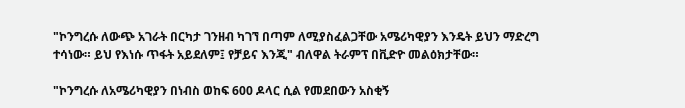"ኮንግረሱ ለውጭ አገራት በርካታ ገንዘብ ካገኘ በጣም ለሚያስፈልጋቸው አሜሪካዊያን እንዴት ይህን ማድረግ ተሳነው። ይህ የእነሱ ጥፋት አይደለም፤ የቻይና እንጂ" ብለዋል ትራምፕ በቪድዮ መልዕክታቸው።

"ኮንግረሱ ለአሜሪካዊያን በነብስ ወከፍ 600 ዶላር ሲል የመደበውን አስቂኝ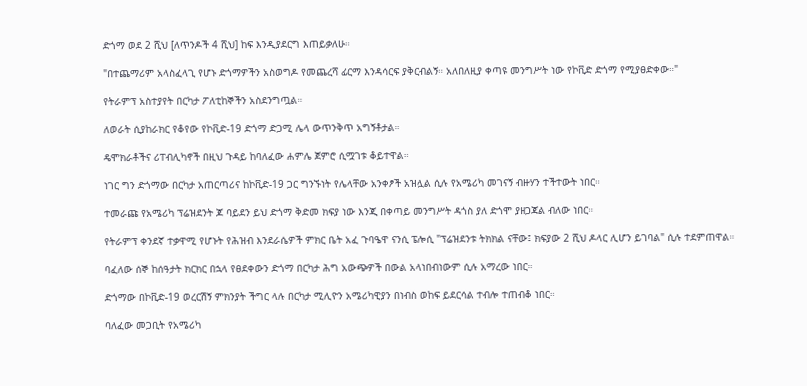ድጎማ ወደ 2 ሺህ [ለጥንዶች 4 ሺህ] ከፍ እንዲያደርግ እጠይቃለሁ።

"በተጨማሪም አላስፈላጊ የሆኑ ድጎማዎችን አስወግዶ የመጨረሻ ፊርማ እንዳሳርፍ ያቅርብልኝ። አለበለዚያ ቀጣዩ መንግሥት ነው የኮቪድ ድጎማ የሚያፀድቀው።"

የትራምፕ አስተያየት በርካታ ፖለቲከኞችን አስደንግጧል።

ለወራት ሲያከራክር የቆየው የኮቪድ-19 ድጎማ ድጋሚ ሌላ ውጥንቅጥ አግኝቶታል።

ዴሞክራቶችና ሪፐብሊካኖች በዚህ ጉዳይ ከባለፈው ሐምሌ ጀምሮ ሲሟገቱ ቆይተዋል።

ነገር ግን ድጎማው በርካታ አጠርጣሪና ከኮቪድ-19 ጋር ግንኙነት የሌላቸው አንቀፆች አዝሏል ሲሉ የአሜሪካ መገናኝ ብዙሃን ተችተውት ነበር።

ተመራጩ የአሜሪካ ፕሬዝደንት ጆ ባይደን ይህ ድጎማ ቅድመ ክፍያ ነው እንጂ በቀጣይ መንግሥት ዳጎስ ያለ ድጎሞ ያዘጋጃል ብለው ነበር።

የትራምፕ ቀንደኛ ተቃዋሚ የሆኑት የሕዝብ እንደራሴዎች ምክር ቤት አፈ ጉባዔዋ ናንሲ ፔሎሲ "ፕሬዝደንቱ ትክክል ናቸው፤ ክፍያው 2 ሺህ ዶላር ሊሆን ይገባል" ሲሉ ተደምጠዋል።

ባፈለው ሰኞ ከሰዓታት ክርክር በኋላ የፀደቀውን ድጎማ በርካታ ሕግ አውጭዎች በውል አላነበብነውም ሲሉ አማረው ነበር።

ድጎማው በኮቪድ-19 ወረርሽኝ ምክንያት ችግር ላሉ በርካታ ሚሊዮን አሜሪካዊያን በነብስ ወከፍ ይደርሳል ተብሎ ተጠብቆ ነበር።

ባለፈው መጋቢት የአሜሪካ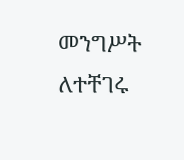መንግሥት ለተቸገሩ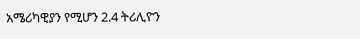አሜሪካዊያን የሚሆን 2.4 ትሪሊዮን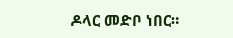ዶላር መድቦ ነበር።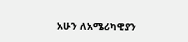አሁን ለአሜሪካዊያን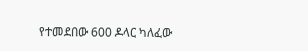የተመደበው 600 ዶላር ካለፈው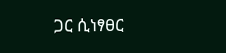ጋር ሲነፃፀር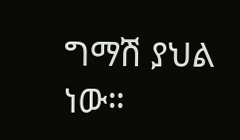ግማሽ ያህል ነው።